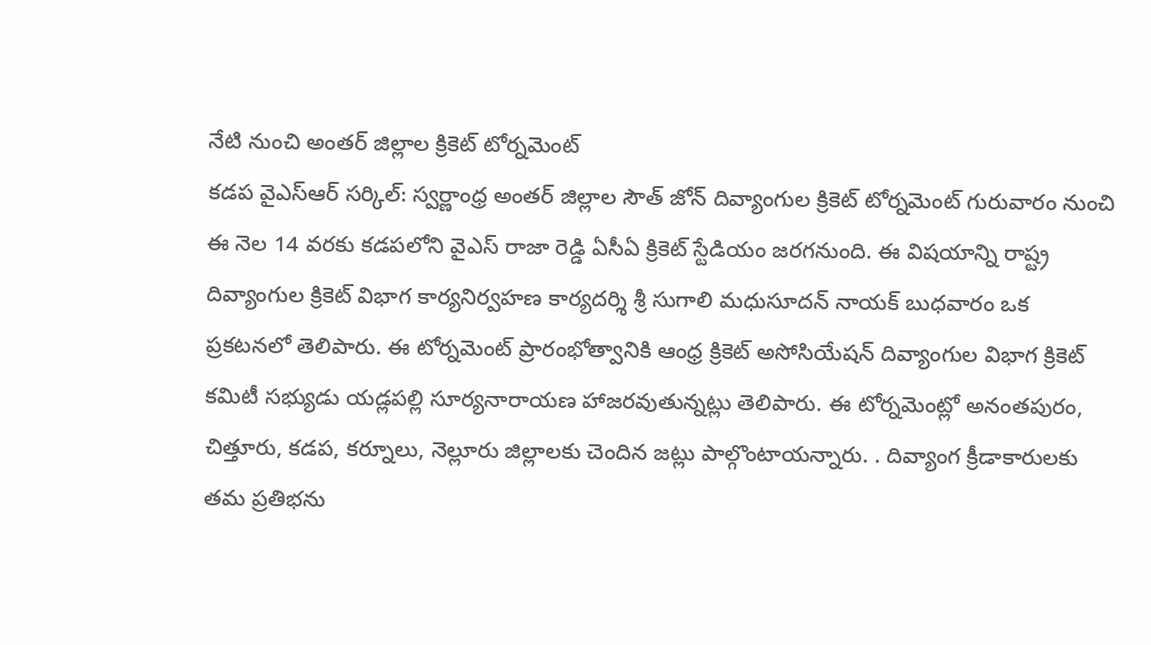నేటి నుంచి అంతర్ జిల్లాల క్రికెట్ టోర్నమెంట్
కడప వైఎస్ఆర్ సర్కిల్: స్వర్ణాంధ్ర అంతర్ జిల్లాల సౌత్ జోన్ దివ్యాంగుల క్రికెట్ టోర్నమెంట్ గురువారం నుంచి ఈ నెల 14 వరకు కడపలోని వైఎస్ రాజా రెడ్డి ఏసీఏ క్రికెట్ స్టేడియం జరగనుంది. ఈ విషయాన్ని రాష్ట్ర దివ్యాంగుల క్రికెట్ విభాగ కార్యనిర్వహణ కార్యదర్శి శ్రీ సుగాలి మధుసూదన్ నాయక్ బుధవారం ఒక ప్రకటనలో తెలిపారు. ఈ టోర్నమెంట్ ప్రారంభోత్వానికి ఆంధ్ర క్రికెట్ అసోసియేషన్ దివ్యాంగుల విభాగ క్రికెట్ కమిటీ సభ్యుడు యడ్లపల్లి సూర్యనారాయణ హాజరవుతున్నట్లు తెలిపారు. ఈ టోర్నమెంట్లో అనంతపురం, చిత్తూరు, కడప, కర్నూలు, నెల్లూరు జిల్లాలకు చెందిన జట్లు పాల్గొంటాయన్నారు. . దివ్యాంగ క్రీడాకారులకు తమ ప్రతిభను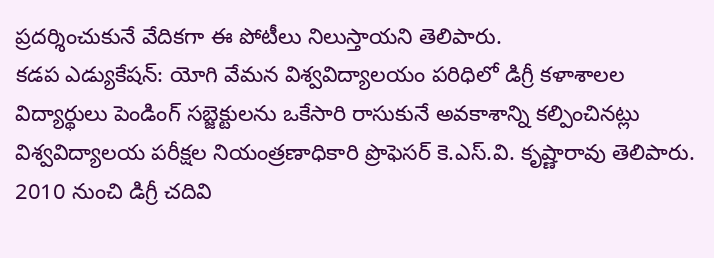ప్రదర్శించుకునే వేదికగా ఈ పోటీలు నిలుస్తాయని తెలిపారు.
కడప ఎడ్యుకేషన్: యోగి వేమన విశ్వవిద్యాలయం పరిధిలో డిగ్రీ కళాశాలల విద్యార్థులు పెండింగ్ సబ్జెక్టులను ఒకేసారి రాసుకునే అవకాశాన్ని కల్పించినట్లు విశ్వవిద్యాలయ పరీక్షల నియంత్రణాధికారి ప్రొఫెసర్ కె.ఎస్.వి. కృష్ణారావు తెలిపారు. 2010 నుంచి డిగ్రీ చదివి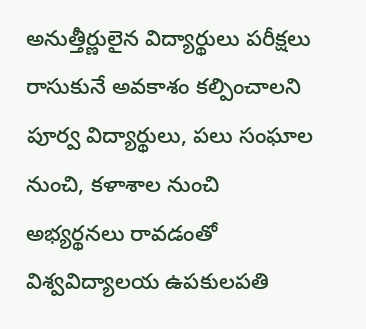అనుత్తీర్ణులైన విద్యార్థులు పరీక్షలు రాసుకునే అవకాశం కల్పించాలని పూర్వ విద్యార్థులు, పలు సంఘాల నుంచి, కళాశాల నుంచి అభ్యర్థనలు రావడంతో విశ్వవిద్యాలయ ఉపకులపతి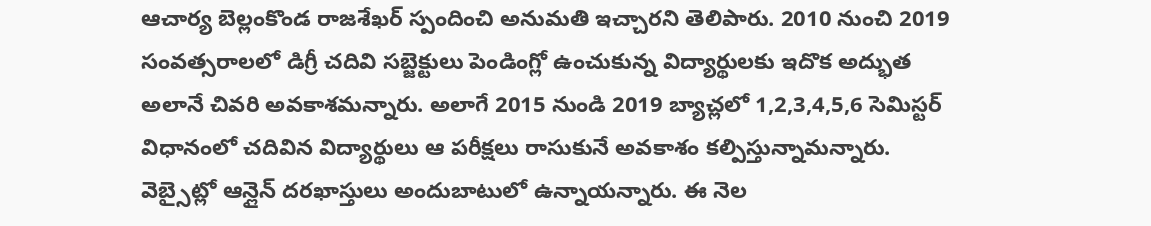ఆచార్య బెల్లంకొండ రాజశేఖర్ స్పందించి అనుమతి ఇచ్చారని తెలిపారు. 2010 నుంచి 2019 సంవత్సరాలలో డిగ్రీ చదివి సబ్జెక్టులు పెండింగ్లో ఉంచుకున్న విద్యార్థులకు ఇదొక అద్భుత అలానే చివరి అవకాశమన్నారు. అలాగే 2015 నుండి 2019 బ్యాచ్లలో 1,2,3,4,5,6 సెమిస్టర్ విధానంలో చదివిన విద్యార్థులు ఆ పరీక్షలు రాసుకునే అవకాశం కల్పిస్తున్నామన్నారు. వెబ్సైట్లో ఆన్లైన్ దరఖాస్తులు అందుబాటులో ఉన్నాయన్నారు. ఈ నెల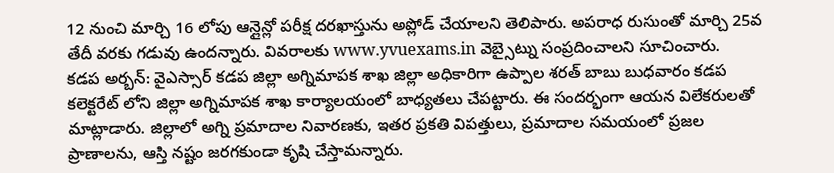12 నుంచి మార్చి 16 లోపు ఆన్లైన్లో పరీక్ష దరఖాస్తును అప్లోడ్ చేయాలని తెలిపారు. అపరాధ రుసుంతో మార్చి 25వ తేదీ వరకు గడువు ఉందన్నారు. వివరాలకు www.yvuexams.in వెబ్సైట్ను సంప్రదించాలని సూచించారు.
కడప అర్బన్: వైఎస్సార్ కడప జిల్లా అగ్నిమాపక శాఖ జిల్లా అధికారిగా ఉప్పాల శరత్ బాబు బుధవారం కడప కలెక్టరేట్ లోని జిల్లా అగ్నిమాపక శాఖ కార్యాలయంలో బాధ్యతలు చేపట్టారు. ఈ సందర్భంగా ఆయన విలేకరులతో మాట్లాడారు. జిల్లాలో అగ్ని ప్రమాదాల నివారణకు, ఇతర ప్రకతి విపత్తులు, ప్రమాదాల సమయంలో ప్రజల ప్రాణాలను, ఆస్తి నష్టం జరగకుండా కృషి చేస్తామన్నారు.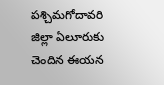పశ్చిమగోదావరి జిల్లా ఏలూరుకు చెందిన ఈయన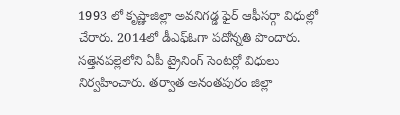1993 లో కృష్ణాజిల్లా అవనిగడ్డ ఫైర్ ఆఫీసర్గా విధుల్లో చేరారు. 2014లో డీఎఫ్ఓగా పదోన్నతి పొందారు. సత్తెనపల్లెలోని ఏపీ ట్రైనింగ్ సెంటర్లో విధులు నిర్వహించారు. తర్వాత అనంతపురం జిల్లా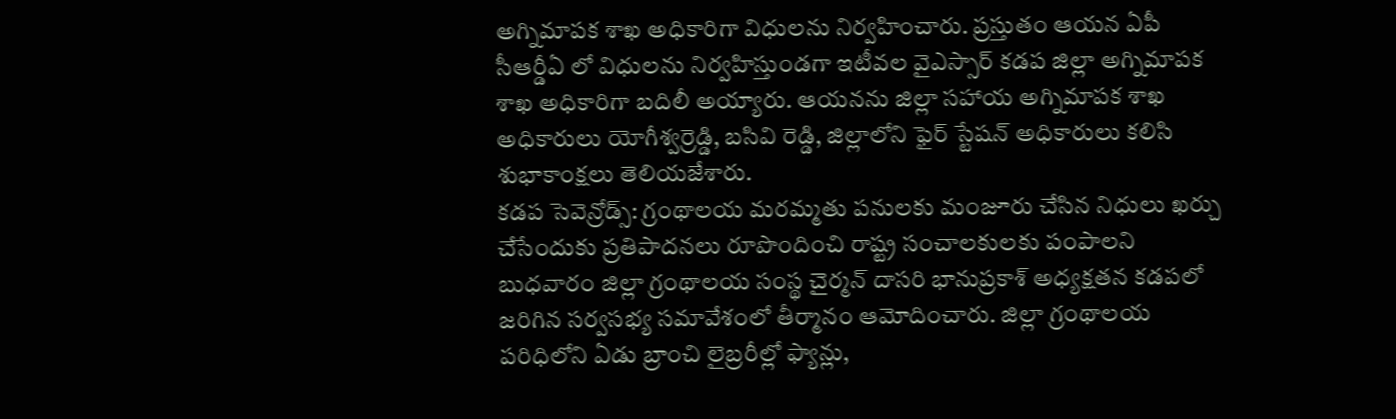అగ్నిమాపక శాఖ అధికారిగా విధులను నిర్వహించారు. ప్రస్తుతం ఆయన ఏపీ సీఆర్డీఏ లో విధులను నిర్వహిస్తుండగా ఇటీవల వైఎస్సార్ కడప జిల్లా అగ్నిమాపక శాఖ అధికారిగా బదిలీ అయ్యారు. ఆయనను జిల్లా సహాయ అగ్నిమాపక శాఖ అధికారులు యోగీశ్వర్రెడ్డి, బసివి రెడ్డి, జిల్లాలోని ఫైర్ స్టేషన్ అధికారులు కలిసి శుభాకాంక్షలు తెలియజేశారు.
కడప సెవెన్రోడ్స్: గ్రంథాలయ మరమ్మతు పనులకు మంజూరు చేసిన నిధులు ఖర్చు చేసేందుకు ప్రతిపాదనలు రూపొందించి రాష్ట్ర సంచాలకులకు పంపాలని బుధవారం జిల్లా గ్రంథాలయ సంస్థ చైర్మన్ దాసరి భానుప్రకాశ్ అధ్యక్షతన కడపలో జరిగిన సర్వసభ్య సమావేశంలో తీర్మానం ఆమోదించారు. జిల్లా గ్రంథాలయ పరిధిలోని ఏడు బ్రాంచి లైబ్రరీల్లో ఫ్యాన్లు,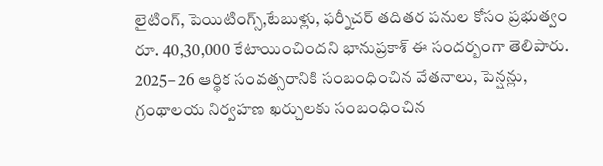లైటింగ్, పెయిటింగ్స్,టేబుళ్లు, ఫర్నీచర్ తదితర పనుల కోసం ప్రభుత్వం రూ. 40,30,000 కేటాయించిందని భానుప్రకాశ్ ఈ సందర్బంగా తెలిపారు. 2025– 26 ఆర్థిక సంవత్సరానికి సంబంధించిన వేతనాలు, పెన్షన్లు, గ్రంథాలయ నిర్వహణ ఖర్చులకు సంబంధించిన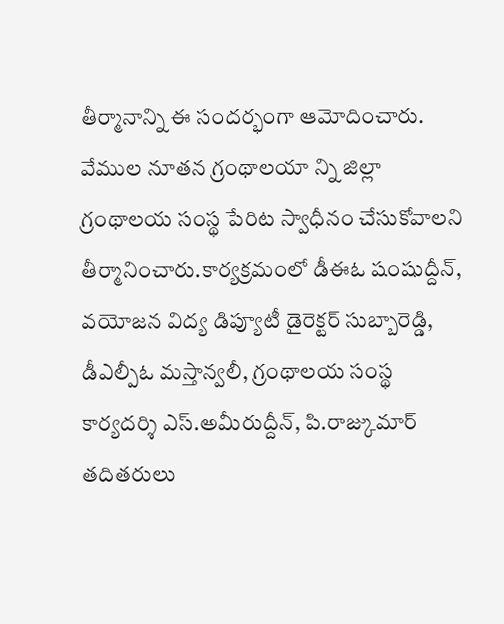తీర్మానాన్ని ఈ సందర్భంగా ఆమోదించారు. వేముల నూతన గ్రంథాలయా న్ని జిల్లా గ్రంథాలయ సంస్థ పేరిట స్వాధీనం చేసుకోవాలని తీర్మానించారు.కార్యక్రమంలో డీఈఓ షంషుద్దీన్, వయోజన విద్య డిప్యూటీ డైరెక్టర్ సుబ్బారెడ్డి, డీఎల్పీఓ మస్తాన్వలీ, గ్రంథాలయ సంస్థ కార్యదర్శి ఎస్.అమీరుద్దీన్, పి.రాజ్కుమార్ తదితరులు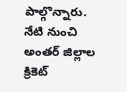పాల్గొన్నారు.
నేటి నుంచి అంతర్ జిల్లాల క్రికెట్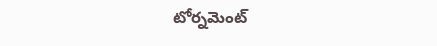టోర్నమెంట్